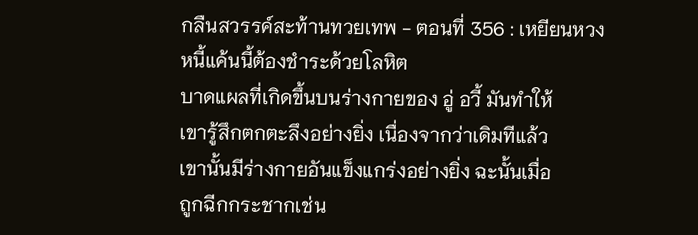กลืนสวรรค์สะท้านทวยเทพ - ตอนที่ 356 : เหยียนหวง
หนี้แค้นนี้ต้องชำระด้วยโลหิต
บาดแผลที่เกิดขึ้นบนร่างกายของ อู่ อวี้ มันทำให้
เขารู้สึกตกตะลึงอย่างยิ่ง เนื่องจากว่าเดิมทีแล้ว
เขานั้นมีร่างกายอันแข็งแกร่งอย่างยิ่ง ฉะนั้นเมื่อ
ถูกฉีกกระชากเช่น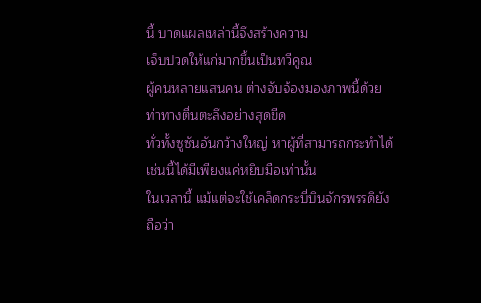นี้ บาดแผลเหล่านี้จึงสร้างความ
เจ็บปวดให้แก่มากขึ้นเป็นทวีคูณ
ผู้คนหลายแสนคน ต่างจับจ้องมองภาพนี้ด้วย
ท่าทางตื่นตะลึงอย่างสุดขีด
ทั่วทั้งซูซันอันกว้างใหญ่ หาผู้ที่สามารถกระทำได้
เช่นนี้ได้มีเพียงแค่หยิบมือเท่านั้น
ในเวลานี้ แม้แต่จะใช้เคล็ดกระบี่บินจักรพรรดิยัง
ถือว่า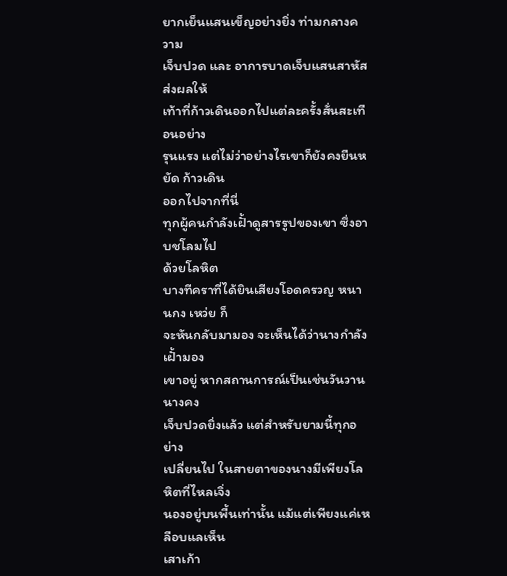ยากเย็นแสนเข็ญอย่างยิ่ง ท่ามกลางความ
เจ็บปวด และ อาการบาดเจ็บแสนสาหัส ส่งผลให้
เท้าที่ก้าวเดินออกไปแต่ละครั้งสั่นสะเทือนอย่าง
รุนแรง แต่ไม่ว่าอย่างไรเขาก็ยังคงยืนหยัด ก้าวเดิน
ออกไปจากที่นี่
ทุกผู้คนกำลังเฝั้าดูสารรูปของเขา ซึ่งอาบชโลมไป
ด้วยโลหิต
บางทีคราที่ได้ยินเสียงโอดครวญ หนานกง เหว่ย ก็
จะหันกลับมามอง จะเห็นได้ว่านางกำลังเฝั้ามอง
เขาอยู่ หากสถานการณ์เป็นเช่นวันวานนางคง
เจ็บปวดยิ่งแล้ว แต่สำหรับยามนี้ทุกอย่าง
เปลี่ยนไป ในสายตาของนางมีเพียงโลหิตที่ไหลเจิ่ง
นองอยู่บนพื้นเท่านั้น แม้แต่เพียงแค่เหลือบแลเห็น
เสาเก้า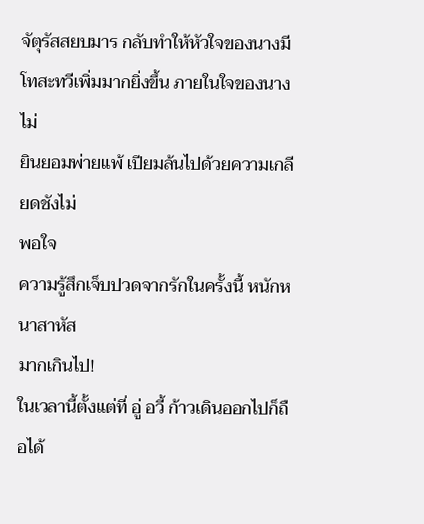จัตุรัสสยบมาร กลับทำให้หัวใจของนางมี
โทสะทวีเพิ่มมากยิ่งขึ้น ภายในใจของนางไม่
ยินยอมพ่ายแพ้ เปียมล้นไปด้วยความเกลียดชังไม่
พอใจ
ความรู้สึกเจ็บปวดจากรักในครั้งนี้ หนักหนาสาหัส
มากเกินไป!
ในเวลานี้ตั้งแต่ที่ อู่ อวี้ ก้าวเดินออกไปก็ถือได้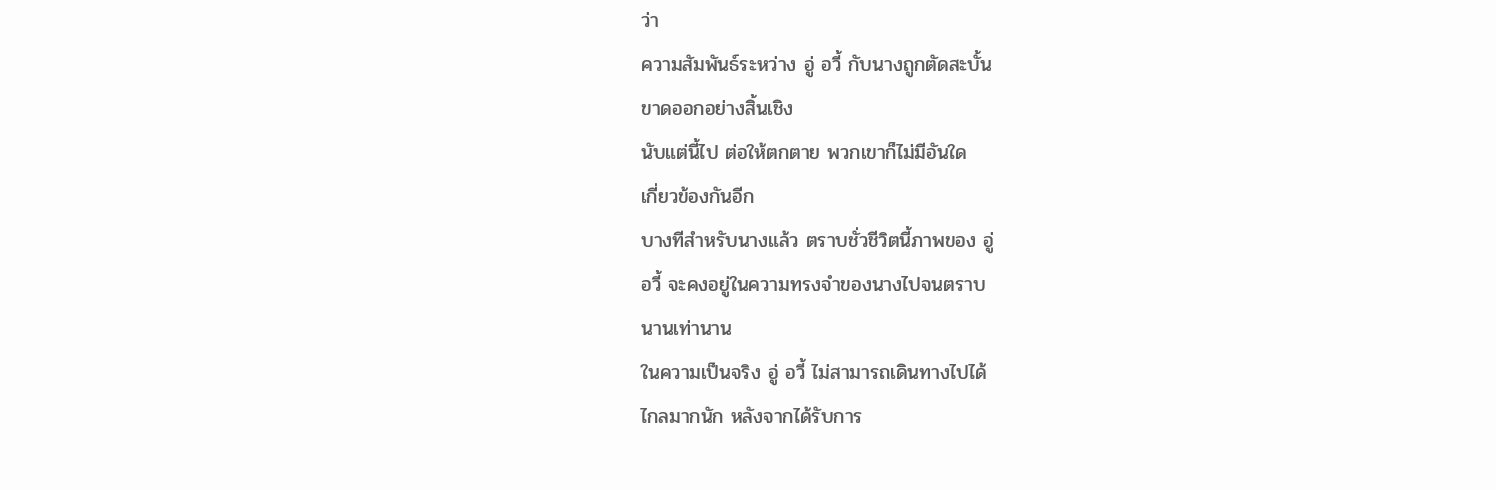ว่า
ความสัมพันธ์ระหว่าง อู่ อวี้ กับนางถูกตัดสะบั้น
ขาดออกอย่างสิ้นเชิง
นับแต่นี้ไป ต่อให้ตกตาย พวกเขาก็ไม่มีอันใด
เกี่ยวข้องกันอีก
บางทีสำหรับนางแล้ว ตราบชั่วชีวิตนี้ภาพของ อู่
อวี้ จะคงอยู่ในความทรงจำของนางไปจนตราบ
นานเท่านาน
ในความเป็นจริง อู่ อวี้ ไม่สามารถเดินทางไปได้
ไกลมากนัก หลังจากได้รับการ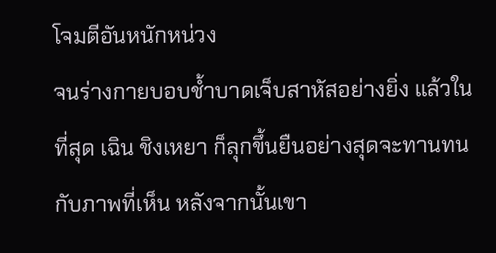โจมตีอันหนักหน่วง
จนร่างกายบอบช้ำบาดเจ็บสาหัสอย่างยิ่ง แล้วใน
ที่สุด เฉิน ชิงเหยา ก็ลุกขึ้นยืนอย่างสุดจะทานทน
กับภาพที่เห็น หลังจากนั้นเขา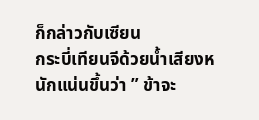ก็กล่าวกับเซียน
กระบี่เทียนจีด้วยน้ำเสียงหนักแน่นขึ้นว่า ” ข้าจะ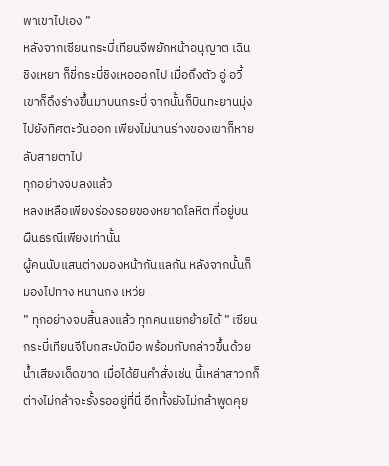พาเขาไปเอง ”
หลังจากเซียนกระบี่เทียนจีพยักหน้าอนุญาต เฉิน
ชิงเหยา ก็ขี่กระบี่ชิงเหอออกไป เมื่อถึงตัว อู่ อวี้
เขาก็ดึงร่างขึ้นมาบนกระบี่ จากนั้นก็บินทะยานมุ่ง
ไปยังทิศตะวันออก เพียงไม่นานร่างของเขาก็หาย
ลับสายตาไป
ทุกอย่างจบลงแล้ว
หลงเหลือเพียงร่องรอยของหยาดโลหิต ที่อยู่บน
ผืนธรณีเพียงเท่านั้น
ผู้คนนับแสนต่างมองหน้ากันแลกัน หลังจากนั้นก็
มองไปทาง หนานกง เหว่ย
” ทุกอย่างจบสิ้นลงแล้ว ทุกคนแยกย้ายได้ ” เซียน
กระบี่เทียนจีโบกสะบัดมือ พร้อมกับกล่าวขึ้นด้วย
น้ำเสียงเด็ดขาด เมื่อได้ยินคำสั่งเช่น นี้เหล่าสาวกก็
ต่างไม่กล้าจะรั้งรออยู่ที่นี่ อีกทั้งยังไม่กล้าพูดคุย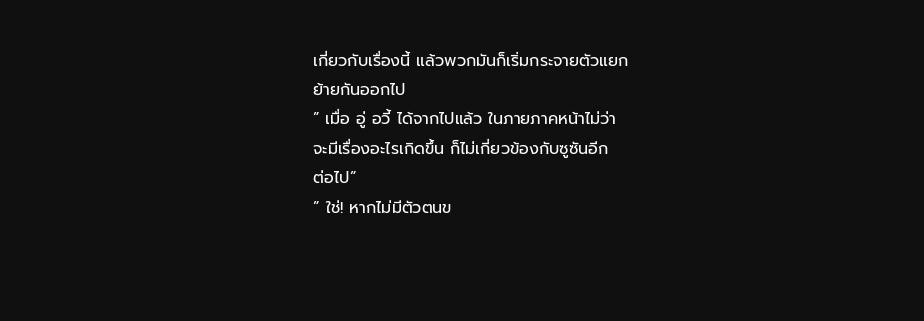เกี่ยวกับเรื่องนี้ แล้วพวกมันก็เริ่มกระจายตัวแยก
ย้ายกันออกไป
” เมื่อ อู่ อวี้ ได้จากไปแล้ว ในภายภาคหน้าไม่ว่า
จะมีเรื่องอะไรเกิดขึ้น ก็ไม่เกี่ยวข้องกับซูซันอีก
ต่อไป”
” ใช่! หากไม่มีตัวตนข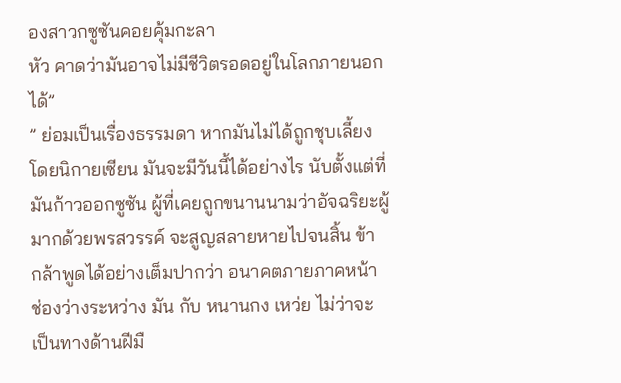องสาวกซูซันคอยคุ้มกะลา
หัว คาดว่ามันอาจไม่มีชีวิตรอดอยู่ในโลกภายนอก
ได้”
” ย่อมเป็นเรื่องธรรมดา หากมันไม่ได้ถูกชุบเลี้ยง
โดยนิกายเซียน มันจะมีวันนี้ได้อย่างไร นับตั้งแต่ที่
มันก้าวออกซูซัน ผู้ที่เคยถูกขนานนามว่าอัจฉริยะผู้
มากด้วยพรสวรรค์ จะสูญสลายหายไปจนสิ้น ข้า
กล้าพูดได้อย่างเต็มปากว่า อนาคตภายภาคหน้า
ช่องว่างระหว่าง มัน กับ หนานกง เหว่ย ไม่ว่าจะ
เป็นทางด้านฝีมื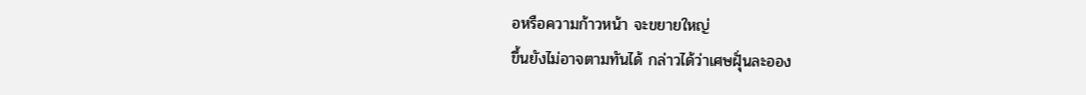อหรือความก้าวหน้า จะขยายใหญ่
ขึ้นยังไม่อาจตามทันได้ กล่าวได้ว่าเศษฝุั่นละออง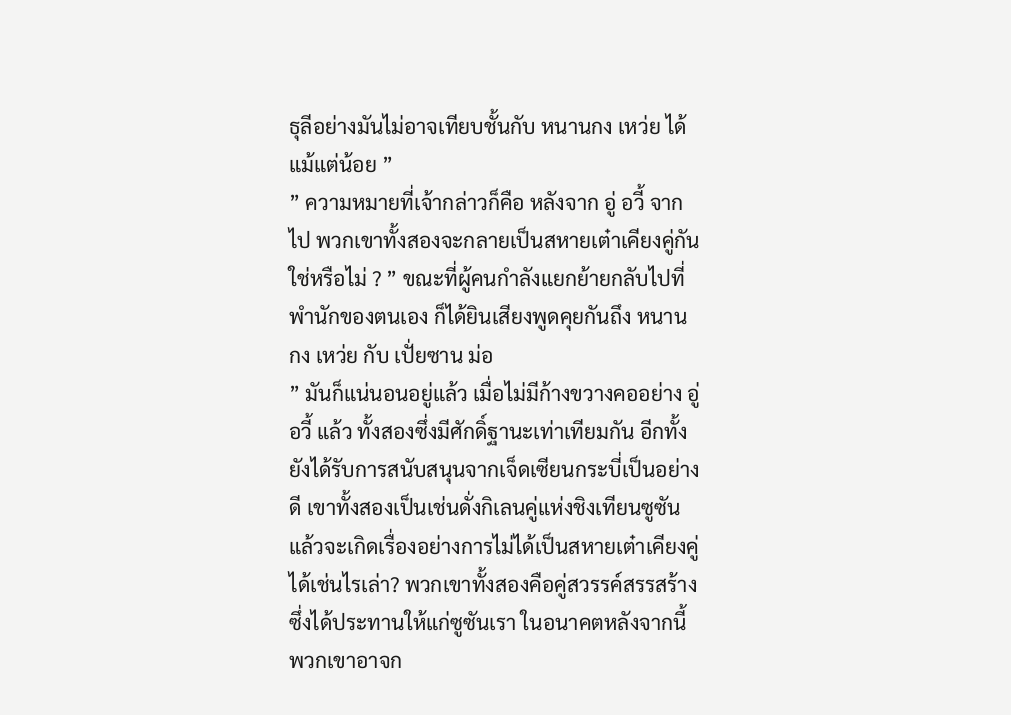ธุลีอย่างมันไม่อาจเทียบชั้นกับ หนานกง เหว่ย ได้
แม้แต่น้อย ”
” ความหมายที่เจ้ากล่าวก็คือ หลังจาก อู่ อวี้ จาก
ไป พวกเขาทั้งสองจะกลายเป็นสหายเต๋าเคียงคู่กัน
ใช่หรือไม่ ? ” ขณะที่ผู้คนกำลังแยกย้ายกลับไปที่
พำนักของตนเอง ก็ได้ยินเสียงพูดคุยกันถึง หนาน
กง เหว่ย กับ เปั่ยซาน ม่อ
” มันก็แน่นอนอยู่แล้ว เมื่อไม่มีก้างขวางคออย่าง อู่
อวี้ แล้ว ทั้งสองซึ่งมีศักดิ์ฐานะเท่าเทียมกัน อีกทั้ง
ยังได้รับการสนับสนุนจากเจ็ดเซียนกระบี่เป็นอย่าง
ดี เขาทั้งสองเป็นเช่นดั่งกิเลนคู่แห่งชิงเทียนซูซัน
แล้วจะเกิดเรื่องอย่างการไม่ได้เป็นสหายเต๋าเคียงคู่
ได้เช่นไรเล่า? พวกเขาทั้งสองคือคู่สวรรค์สรรสร้าง
ซึ่งได้ประทานให้แก่ซูซันเรา ในอนาคตหลังจากนี้
พวกเขาอาจก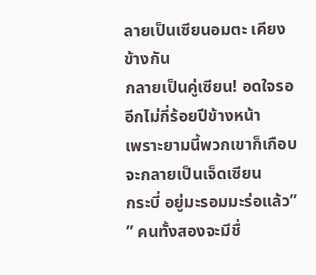ลายเป็นเซียนอมตะ เคียงข้างกัน
กลายเป็นคู่เซียน! อดใจรออีกไม่กี่ร้อยปีข้างหน้า
เพราะยามนี้พวกเขาก็เกือบจะกลายเป็นเจ็ดเซียน
กระบี่ อยู่มะรอมมะร่อแล้ว”
” คนทั้งสองจะมีชื่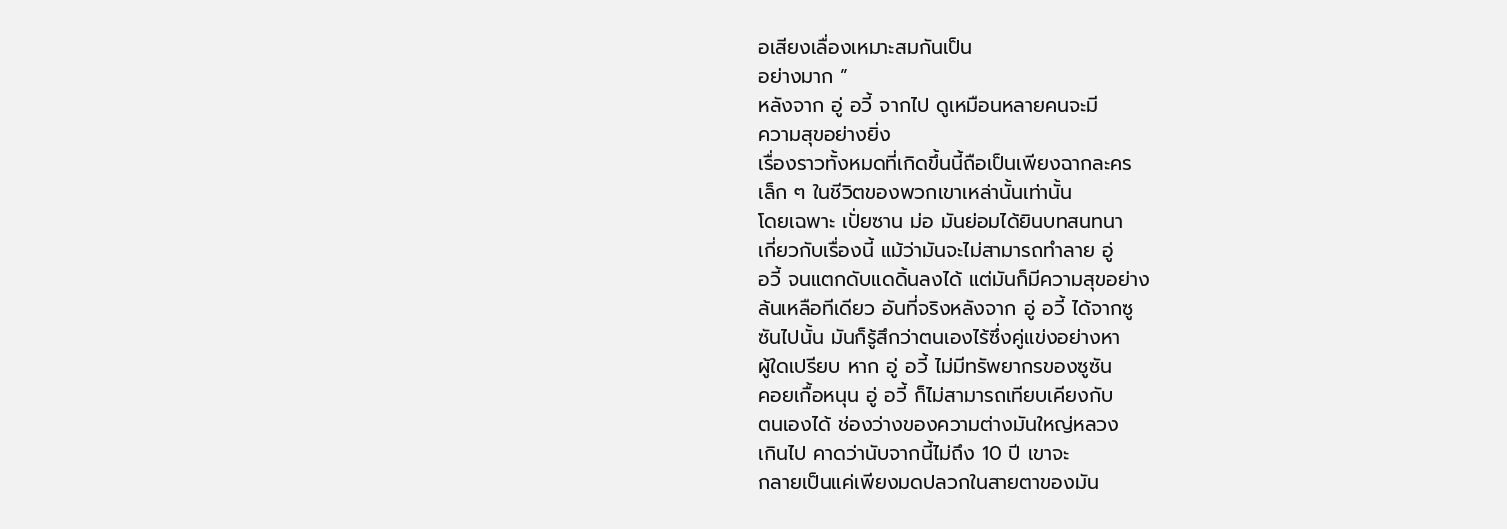อเสียงเลื่องเหมาะสมกันเป็น
อย่างมาก ”
หลังจาก อู่ อวี้ จากไป ดูเหมือนหลายคนจะมี
ความสุขอย่างยิ่ง
เรื่องราวทั้งหมดที่เกิดขึ้นนี้ถือเป็นเพียงฉากละคร
เล็ก ๆ ในชีวิตของพวกเขาเหล่านั้นเท่านั้น
โดยเฉพาะ เปั่ยซาน ม่อ มันย่อมได้ยินบทสนทนา
เกี่ยวกับเรื่องนี้ แม้ว่ามันจะไม่สามารถทำลาย อู่
อวี้ จนแตกดับแดดิ้นลงได้ แต่มันก็มีความสุขอย่าง
ล้นเหลือทีเดียว อันที่จริงหลังจาก อู่ อวี้ ได้จากซู
ซันไปนั้น มันก็รู้สึกว่าตนเองไร้ซึ่งคู่แข่งอย่างหา
ผู้ใดเปรียบ หาก อู่ อวี้ ไม่มีทรัพยากรของซูซัน
คอยเกื้อหนุน อู่ อวี้ ก็ไม่สามารถเทียบเคียงกับ
ตนเองได้ ช่องว่างของความต่างมันใหญ่หลวง
เกินไป คาดว่านับจากนี้ไม่ถึง 10 ปี เขาจะ
กลายเป็นแค่เพียงมดปลวกในสายตาของมัน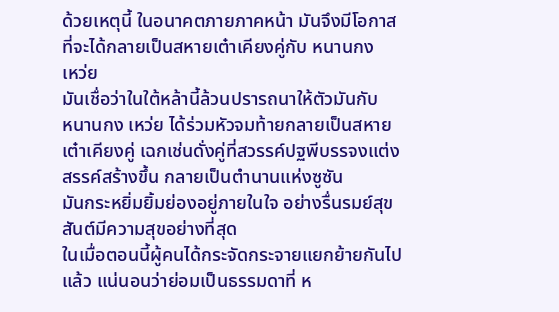ด้วยเหตุนี้ ในอนาคตภายภาคหน้า มันจึงมีโอกาส
ที่จะได้กลายเป็นสหายเต๋าเคียงคู่กับ หนานกง
เหว่ย
มันเชื่อว่าในใต้หล้านี้ล้วนปรารถนาให้ตัวมันกับ
หนานกง เหว่ย ได้ร่วมหัวจมท้ายกลายเป็นสหาย
เต๋าเคียงคู่ เฉกเช่นดั่งคู่ที่สวรรค์ปฐพีบรรจงแต่ง
สรรค์สร้างขึ้น กลายเป็นตำนานแห่งซูซัน
มันกระหยิ่มยิ้มย่องอยู่ภายในใจ อย่างรื่นรมย์สุข
สันต์มีความสุขอย่างที่สุด
ในเมื่อตอนนี้ผู้คนได้กระจัดกระจายแยกย้ายกันไป
แล้ว แน่นอนว่าย่อมเป็นธรรมดาที่ ห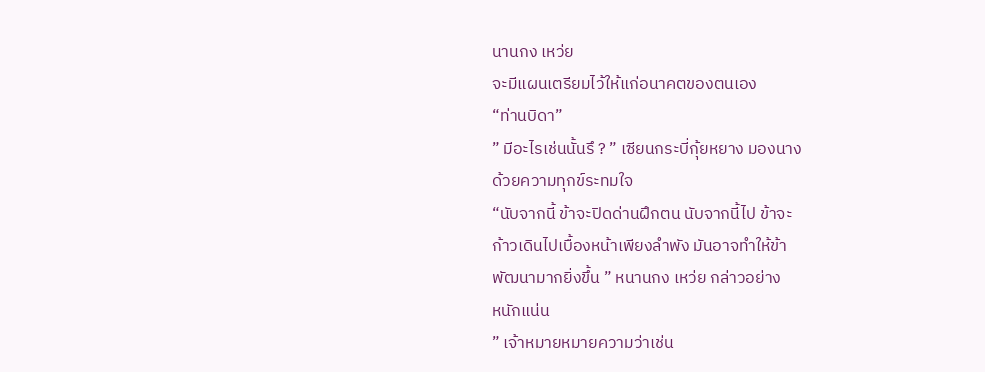นานกง เหว่ย
จะมีแผนเตรียมไว้ให้แก่อนาคตของตนเอง
“ท่านบิดา”
” มีอะไรเช่นนั้นรึ ? ” เซียนกระบี่กุ้ยหยาง มองนาง
ด้วยความทุกข์ระทมใจ
“นับจากนี้ ข้าจะปิดด่านฝึกตน นับจากนี้ไป ข้าจะ
ก้าวเดินไปเบื้องหน้าเพียงลำพัง มันอาจทำให้ข้า
พัฒนามากยิ่งขึ้น ” หนานกง เหว่ย กล่าวอย่าง
หนักแน่น
” เจ้าหมายหมายความว่าเช่น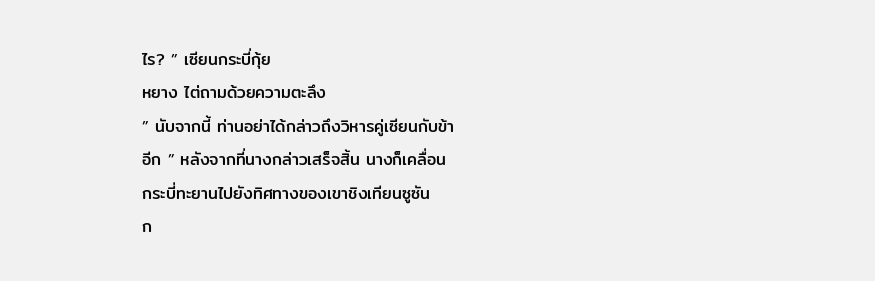ไร? ” เซียนกระบี่กุ้ย
หยาง ไต่ถามด้วยความตะลึง
” นับจากนี้ ท่านอย่าได้กล่าวถึงวิหารคู่เซียนกับข้า
อีก ” หลังจากที่นางกล่าวเสร็จสิ้น นางก็เคลื่อน
กระบี่ทะยานไปยังทิศทางของเขาชิงเทียนซูซัน
ก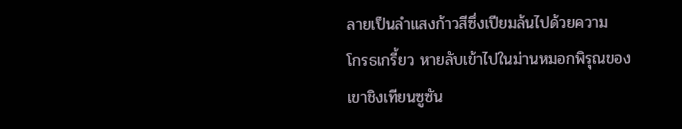ลายเป็นลำแสงก้าวสีซึ่งเปียมล้นไปด้วยความ
โกรธเกรี้ยว หายลับเข้าไปในม่านหมอกพิรุณของ
เขาชิงเทียนซูซัน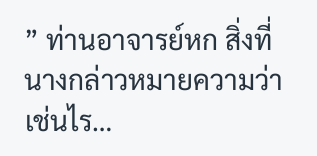” ท่านอาจารย์หก สิ่งที่นางกล่าวหมายความว่า
เช่นไร…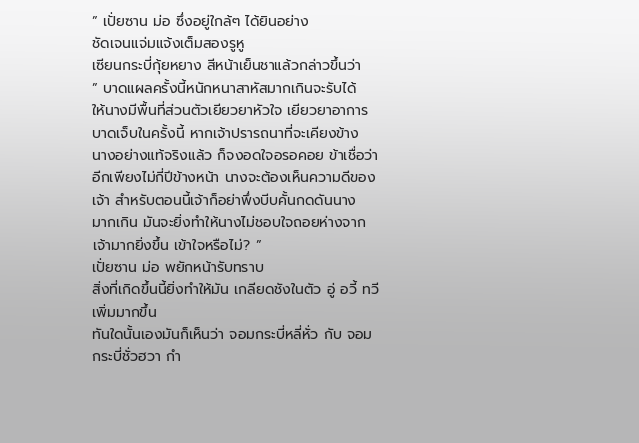” เปั่ยซาน ม่อ ซึ่งอยู่ใกล้ๆ ได้ยินอย่าง
ชัดเจนแจ่มแจ้งเต็มสองรูหู
เซียนกระบี่กุ้ยหยาง สีหน้าเย็นชาแล้วกล่าวขึ้นว่า
” บาดแผลครั้งนี้หนักหนาสาหัสมากเกินจะรับได้
ให้นางมีพื้นที่ส่วนตัวเยียวยาหัวใจ เยียวยาอาการ
บาดเจ็บในครั้งนี้ หากเจ้าปรารถนาที่จะเคียงข้าง
นางอย่างแท้จริงแล้ว ก็จงอดใจอรอคอย ข้าเชื่อว่า
อีกเพียงไม่กี่ปีข้างหน้า นางจะต้องเห็นความดีของ
เจ้า สำหรับตอนนี้เจ้าก็อย่าพึ่งบีบคั้นกดดันนาง
มากเกิน มันจะยิ่งทำให้นางไม่ชอบใจถอยห่างจาก
เจ้ามากยิ่งขึ้น เข้าใจหรือไม่? ”
เปั่ยซาน ม่อ พยักหน้ารับทราบ
สิ่งที่เกิดขึ้นนี้ยิ่งทำให้มัน เกลียดชังในตัว อู่ อวี้ ทวี
เพิ่มมากขึ้น
ทันใดนั้นเองมันก็เห็นว่า จอมกระบี่หลี่หั่ว กับ จอม
กระบี่ชั่วฮวา กำ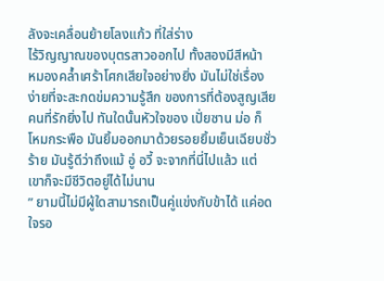ลังจะเคลื่อนย้ายโลงแก้ว ที่ใส่ร่าง
ไร้วิญญาณของบุตรสาวออกไป ทั้งสองมีสีหน้า
หมองคล้ำเศร้าโศกเสียใจอย่างยิ่ง มันไม่ใช่เรื่อง
ง่ายที่จะสะกดข่มความรู้สึก ของการที่ต้องสูญเสีย
คนที่รักยิ่งไป ทันใดนั้นหัวใจของ เปั่ยซาน ม่อ ก็
โหมกระพือ มันยิ้มออกมาด้วยรอยยิ้มเย็นเฉียบชั่ว
ร้าย มันรู้ดีว่าถึงแม้ อู่ อวี้ จะจากที่นี่ไปแล้ว แต่
เขาก็จะมีชีวิตอยู่ได้ไม่นาน
” ยามนี้ไม่มีผู้ใดสามารถเป็นคู่แข่งกับข้าได้ แค่อด
ใจรอ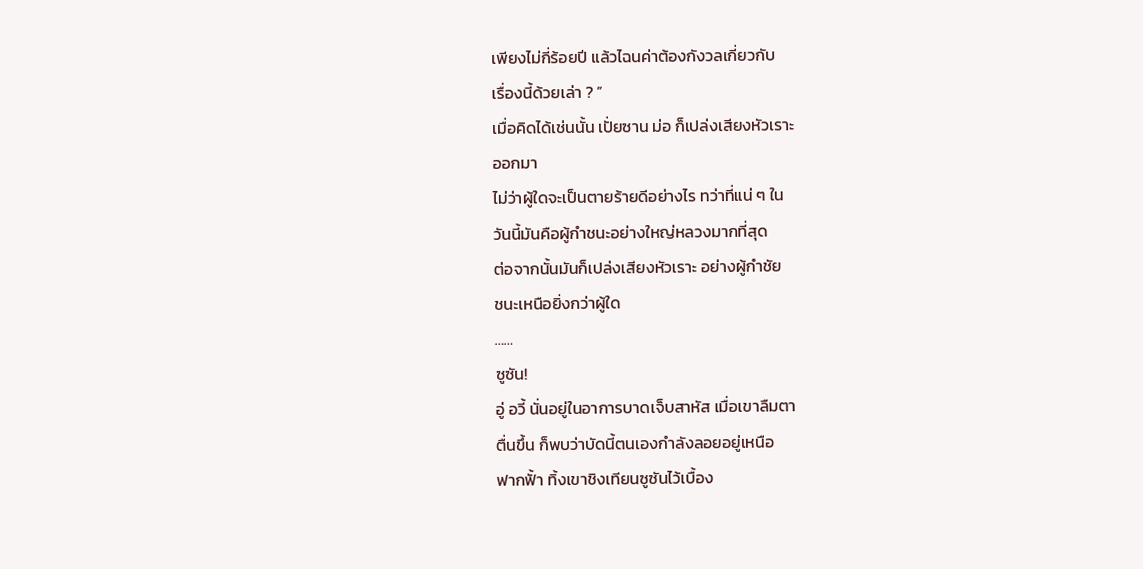เพียงไม่กี่ร้อยปี แล้วไฉนค่าต้องกังวลเกี่ยวกับ
เรื่องนี้ด้วยเล่า ? ”
เมื่อคิดได้เช่นนั้น เปั่ยซาน ม่อ ก็เปล่งเสียงหัวเราะ
ออกมา
ไม่ว่าผู้ใดจะเป็นตายร้ายดีอย่างไร ทว่าที่แน่ ๆ ใน
วันนี้มันคือผู้กำชนะอย่างใหญ่หลวงมากที่สุด
ต่อจากนั้นมันก็เปล่งเสียงหัวเราะ อย่างผู้กำชัย
ชนะเหนือยิ่งกว่าผู้ใด
……
ซูซัน!
อู่ อวี้ นั่นอยู่ในอาการบาดเจ็บสาหัส เมื่อเขาลืมตา
ตื่นขึ้น ก็พบว่าบัดนี้ตนเองกำลังลอยอยู่เหนือ
ฟากฟั้า ทิ้งเขาชิงเทียนซูซันไว้เบื้อง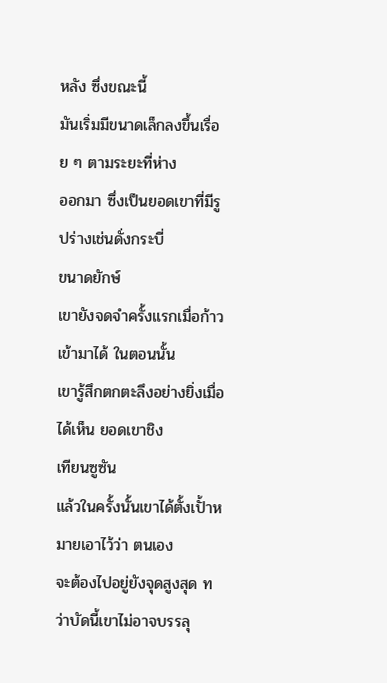หลัง ซึ่งขณะนี้
มันเริ่มมีขนาดเล็กลงขึ้นเรื่อย ๆ ตามระยะที่ห่าง
ออกมา ซึ่งเป็นยอดเขาที่มีรูปร่างเช่นดั่งกระบี่
ขนาดยักษ์
เขายังจดจำครั้งแรกเมื่อก้าวเข้ามาได้ ในตอนนั้น
เขารู้สึกตกตะลึงอย่างยิ่งเมื่อได้เห็น ยอดเขาชิง
เทียนซูซัน
แล้วในครั้งนั้นเขาได้ตั้งเปั้าหมายเอาไว้ว่า ตนเอง
จะต้องไปอยู่ยังจุดสูงสุด ทว่าบัดนี้เขาไม่อาจบรรลุ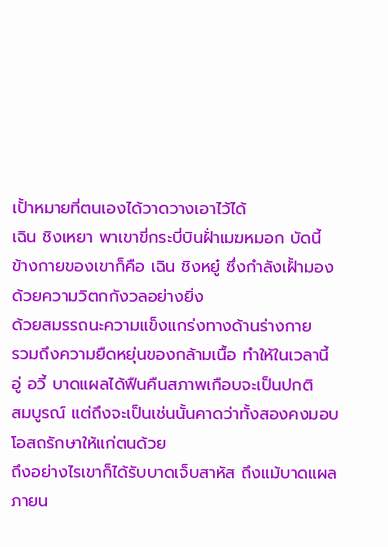เปั้าหมายที่ตนเองได้วาดวางเอาไว้ได้
เฉิน ชิงเหยา พาเขาขี่กระบี่บินฝั่าเมฆหมอก บัดนี้
ข้างกายของเขาก็คือ เฉิน ชิงหยู๋ ซึ่งกำลังเฝั้ามอง
ด้วยความวิตกกังวลอย่างยิ่ง
ด้วยสมรรถนะความแข็งแกร่งทางด้านร่างกาย
รวมถึงความยืดหยุ่นของกล้ามเนื้อ ทำให้ในเวลานี้
อู่ อวี้ บาดแผลได้ฟืนคืนสภาพเกือบจะเป็นปกติ
สมบูรณ์ แต่ถึงจะเป็นเช่นนั้นคาดว่าทั้งสองคงมอบ
โอสถรักษาให้แก่ตนด้วย
ถึงอย่างไรเขาก็ได้รับบาดเจ็บสาหัส ถึงแม้บาดแผล
ภายน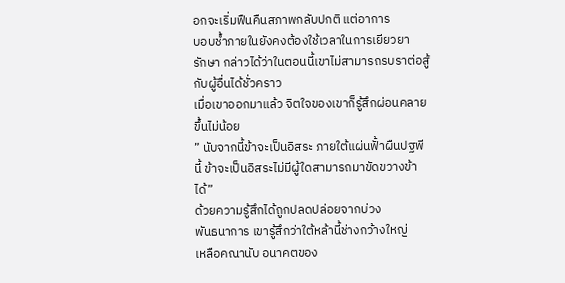อกจะเริ่มฟืนคืนสภาพกลับปกติ แต่อาการ
บอบช้ำภายในยังคงต้องใช้เวลาในการเยียวยา
รักษา กล่าวได้ว่าในตอนนี้เขาไม่สามารถรบราต่อสู้
กับผู้อื่นได้ชั่วคราว
เมื่อเขาออกมาแล้ว จิตใจของเขาก็รู้สึกผ่อนคลาย
ขึ้นไม่น้อย
” นับจากนี้ข้าจะเป็นอิสระ ภายใต้แผ่นฟั้าผืนปฐพี
นี้ ข้าจะเป็นอิสระไม่มีผู้ใดสามารถมาขัดขวางข้า
ได้”
ด้วยความรู้สึกได้ถูกปลดปล่อยจากบ่วง
พันธนาการ เขารู้สึกว่าใต้หล้านี้ช่างกว้างใหญ่
เหลือคณานับ อนาคตของ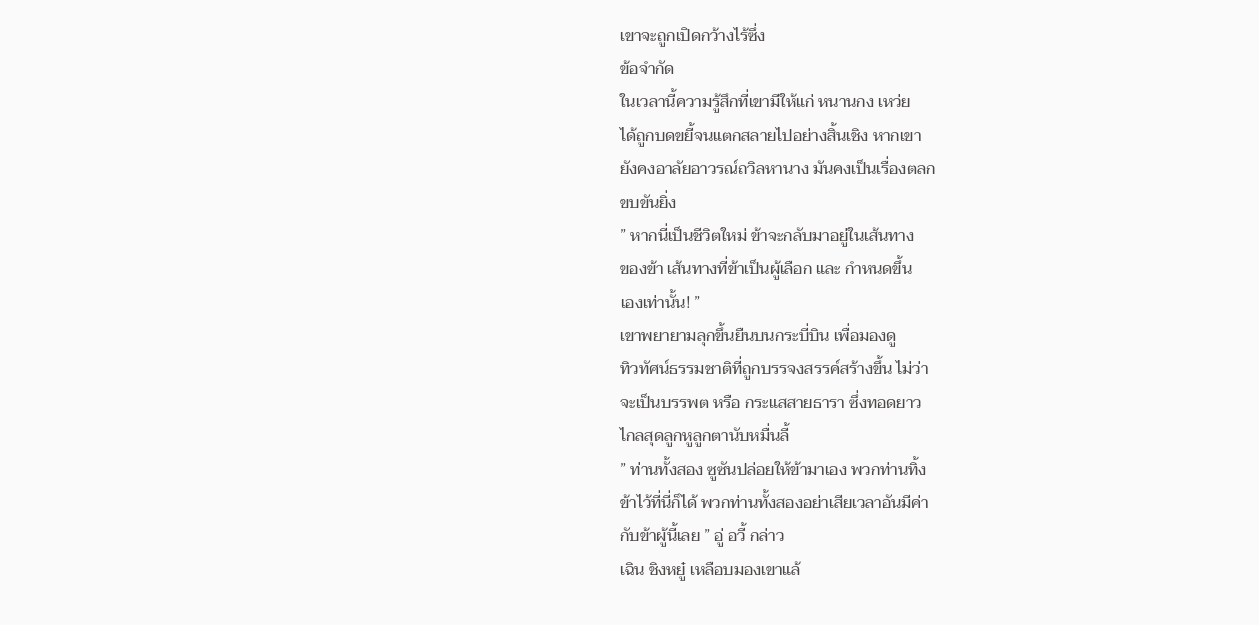เขาจะถูกเปิดกว้างไร้ซึ่ง
ข้อจำกัด
ในเวลานี้ความรู้สึกที่เขามีให้แก่ หนานกง เหว่ย
ได้ถูกบดขยี้จนแตกสลายไปอย่างสิ้นเชิง หากเขา
ยังคงอาลัยอาวรณ์ถวิลหานาง มันคงเป็นเรื่องตลก
ขบขันยิ่ง
” หากนี่เป็นชีวิตใหม่ ข้าจะกลับมาอยู่ในเส้นทาง
ของข้า เส้นทางที่ข้าเป็นผู้เลือก และ กำหนดขึ้น
เองเท่านั้น! ”
เขาพยายามลุกขึ้นยืนบนกระบี่บิน เพื่อมองดู
ทิวทัศน์ธรรมชาติที่ถูกบรรจงสรรค์สร้างขึ้น ไม่ว่า
จะเป็นบรรพต หรือ กระแสสายธารา ซึ่งทอดยาว
ไกลสุดลูกหูลูกตานับหมื่นลี้
” ท่านทั้งสอง ซูซันปล่อยให้ข้ามาเอง พวกท่านทิ้ง
ข้าไว้ที่นี่ก็ได้ พวกท่านทั้งสองอย่าเสียเวลาอันมีค่า
กับข้าผู้นี้เลย ” อู่ อวี้ กล่าว
เฉิน ชิงหยู๋ เหลือบมองเขาแล้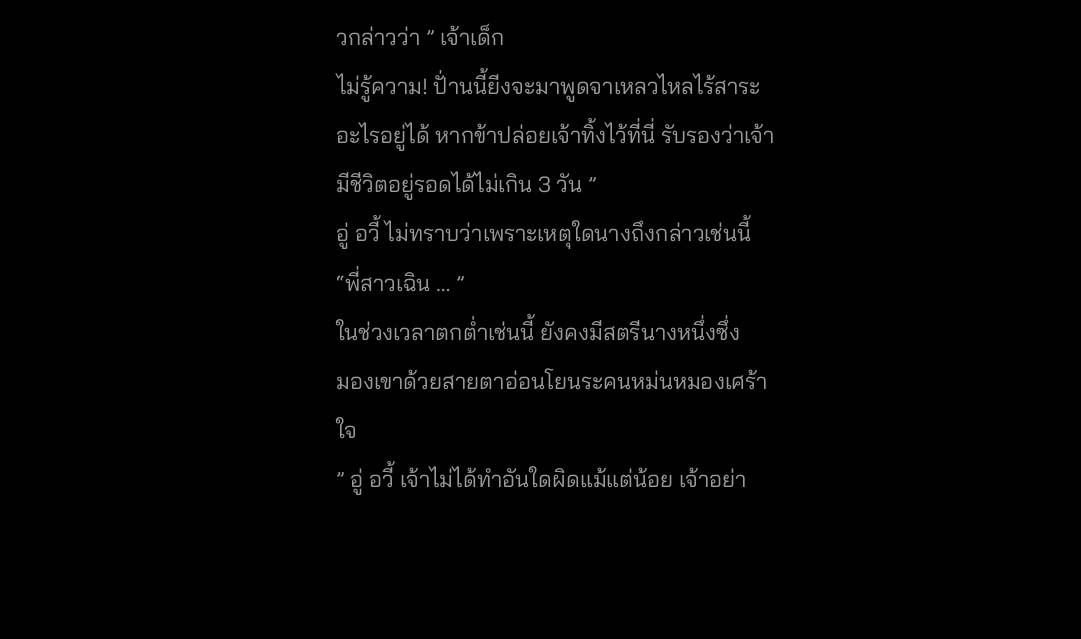วกล่าวว่า ” เจ้าเด็ก
ไม่รู้ความ! ปั่านนี้ยีงจะมาพูดจาเหลวไหลไร้สาระ
อะไรอยู่ได้ หากข้าปล่อยเจ้าทิ้งไว้ที่นี่ รับรองว่าเจ้า
มีชีวิตอยู่รอดได้ไม่เกิน 3 วัน ”
อู่ อวี้ ไม่ทราบว่าเพราะเหตุใดนางถึงกล่าวเช่นนี้
“พี่สาวเฉิน … ”
ในช่วงเวลาตกต่ำเช่นนี้ ยังคงมีสตรีนางหนึ่งซึ่ง
มองเขาด้วยสายตาอ่อนโยนระคนหม่นหมองเศร้า
ใจ
” อู่ อวี้ เจ้าไม่ได้ทำอันใดผิดแม้แต่น้อย เจ้าอย่า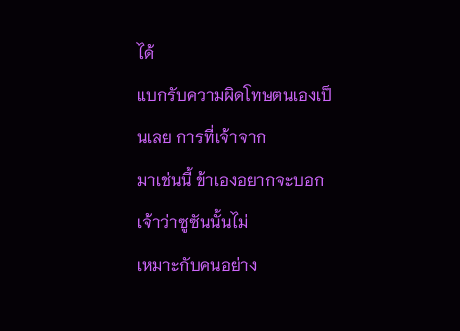ได้
แบกรับความผิดโทษตนเองเป็นเลย การที่เจ้าจาก
มาเช่นนี้ ข้าเองอยากจะบอกเจ้าว่าซูซันนั้นไม่
เหมาะกับคนอย่าง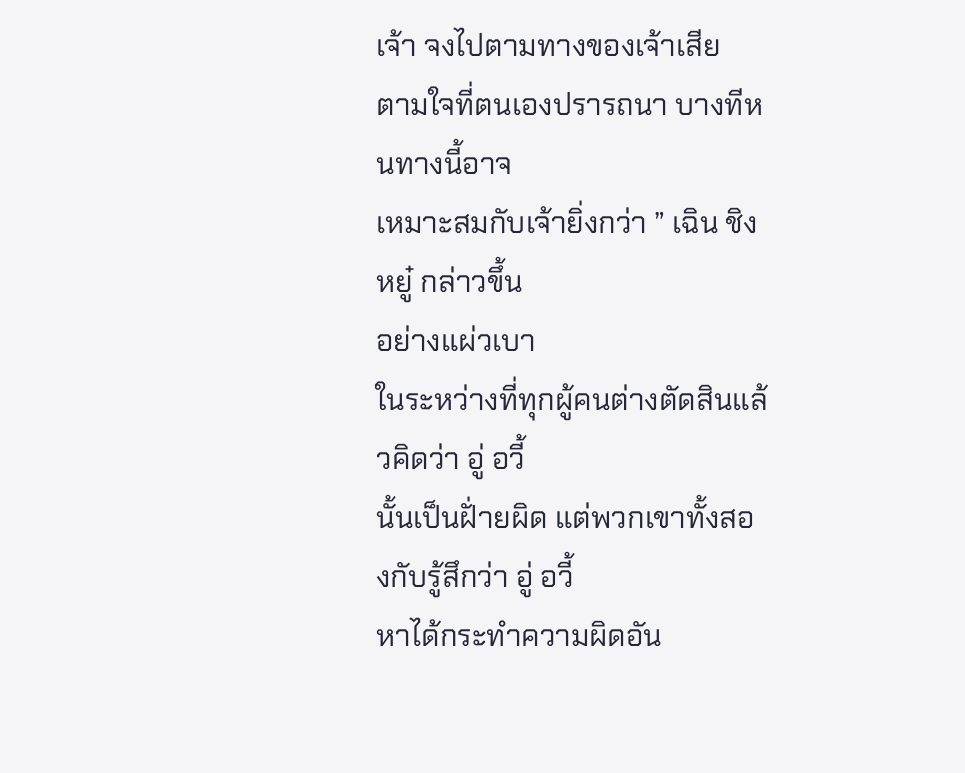เจ้า จงไปตามทางของเจ้าเสีย
ตามใจที่ตนเองปรารถนา บางทีหนทางนี้อาจ
เหมาะสมกับเจ้ายิ่งกว่า ” เฉิน ชิงหยู๋ กล่าวขึ้น
อย่างแผ่วเบา
ในระหว่างที่ทุกผู้คนต่างตัดสินแล้วคิดว่า อู่ อวี้
นั้นเป็นฝั่ายผิด แต่พวกเขาทั้งสองกับรู้สึกว่า อู่ อวี้
หาได้กระทำความผิดอัน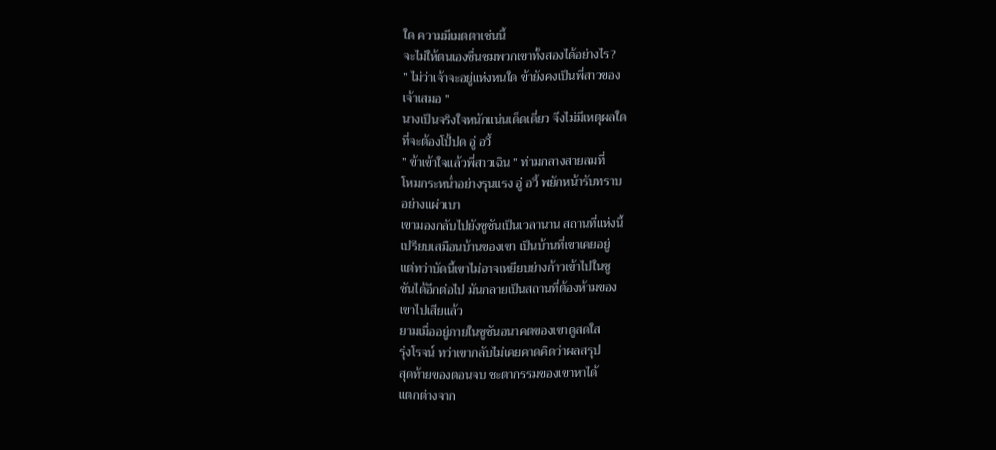ใด ความมีเมตตาเช่นนี้
จะไม่ให้ตนเองชื่นชมพวกเขาทั้งสองได้อย่างไร?
” ไม่ว่าเจ้าจะอยู่แห่งหนใด ข้ายังคงเป็นพี่สาวของ
เจ้าเสมอ ”
นางเป็นจริงใจหนักแน่นเด็ดเดี่ยว จึงไม่มีเหตุผลใด
ที่จะต้องโปั้ปด อู่ อวี้
” ข้าเข้าใจแล้วพี่สาวเฉิน ” ท่ามกลางสายลมที่
โหมกระหน่ำอย่างรุนแรง อู่ อวี้ พยักหน้ารับทราบ
อย่างแผ่วเบา
เขามองกลับไปยังซูซันเป็นเวลานาน สถานที่แห่งนี้
เปรียบเสมือนบ้านของเขา เป็นบ้านที่เขาเคยอยู่
แต่ทว่าบัดนี้เขาไม่อาจเหยียบย่างก้าวเข้าไปในซู
ซันได้อีกต่อไป มันกลายเป็นสถานที่ต้องห้ามของ
เขาไปเสียแล้ว
ยามเมื่ออยู่ภายในซูซันอนาคตของเขาดูสดใส
รุ่งโรจน์ ทว่าเขากลับไม่เคยคาดคิดว่าผลสรุป
สุดท้ายของตอนจบ ชะตากรรมของเขาหาได้
แตกต่างจาก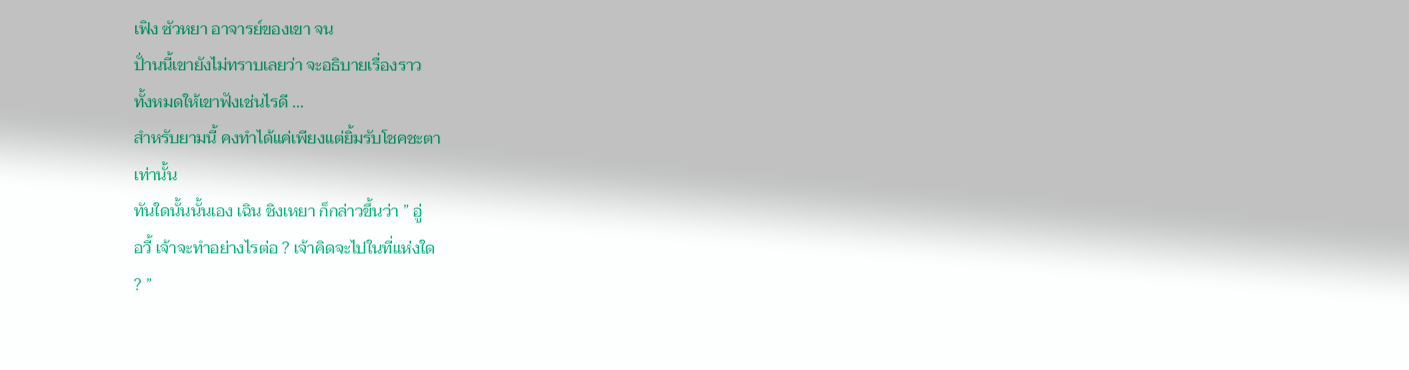เฟิง ซัวหยา อาจารย์ของเขา จน
ปั่านนี้เขายังไม่ทราบเลยว่า จะอธิบายเรื่องราว
ทั้งหมดให้เขาฟังเช่นไรดี …
สำหรับยามนี้ คงทำได้แค่เพียงแต่ยิ้มรับโชคชะตา
เท่านั้น
ทันใดนั้นนั้นเอง เฉิน ชิงเหยา ก็กล่าวขึ้นว่า ” อู่
อวี้ เจ้าจะทำอย่างไรต่อ ? เจ้าคิดจะไปในที่แห่งใด
? ”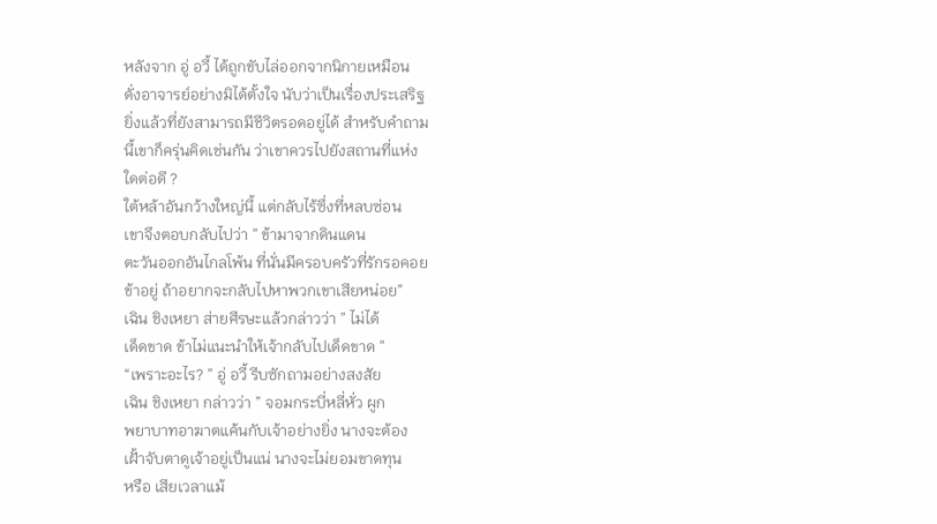หลังจาก อู่ อวี้ ได้ถูกขับไล่ออกจากนิกายเหมือน
ดั่งอาจารย์อย่างมิได้ตั้งใจ นับว่าเป็นเรื่องประเสริฐ
ยิ่งแล้วที่ยังสามารถมีชีวิตรอดอยู่ได้ สำหรับคำถาม
นี้เขาก็ครุ่นคิดเช่นกัน ว่าเขาควรไปยังสถานที่แห่ง
ใดต่อดี ?
ใต้หล้าอันกว้างใหญ่นี้ แต่กลับไร้ซึ่งที่หลบซ่อน
เขาจึงตอบกลับไปว่า ” ข้ามาจากดินแดน
ตะวันออกอันไกลโพ้น ที่นั่นมีครอบครัวที่รักรอคอย
ข้าอยู่ ถ้าอยากจะกลับไปหาพวกเขาเสียหน่อย”
เฉิน ชิงเหยา ส่ายศีรษะแล้วกล่าวว่า ” ไม่ได้
เด็ดขาด ข้าไม่แนะนำให้เจ้ากลับไปเด็ดขาด ”
“เพราะอะไร? ” อู่ อวี้ รีบซักถามอย่างสงสัย
เฉิน ชิงเหยา กล่าวว่า ” จอมกระบี่หลี่หั่ว ผูก
พยาบาทอาฆาตแค้นกับเจ้าอย่างยิ่ง นางจะต้อง
เฝั้าจับตาดูเจ้าอยู่เป็นแน่ นางจะไม่ยอมขาดทุน
หรือ เสียเวลาแม้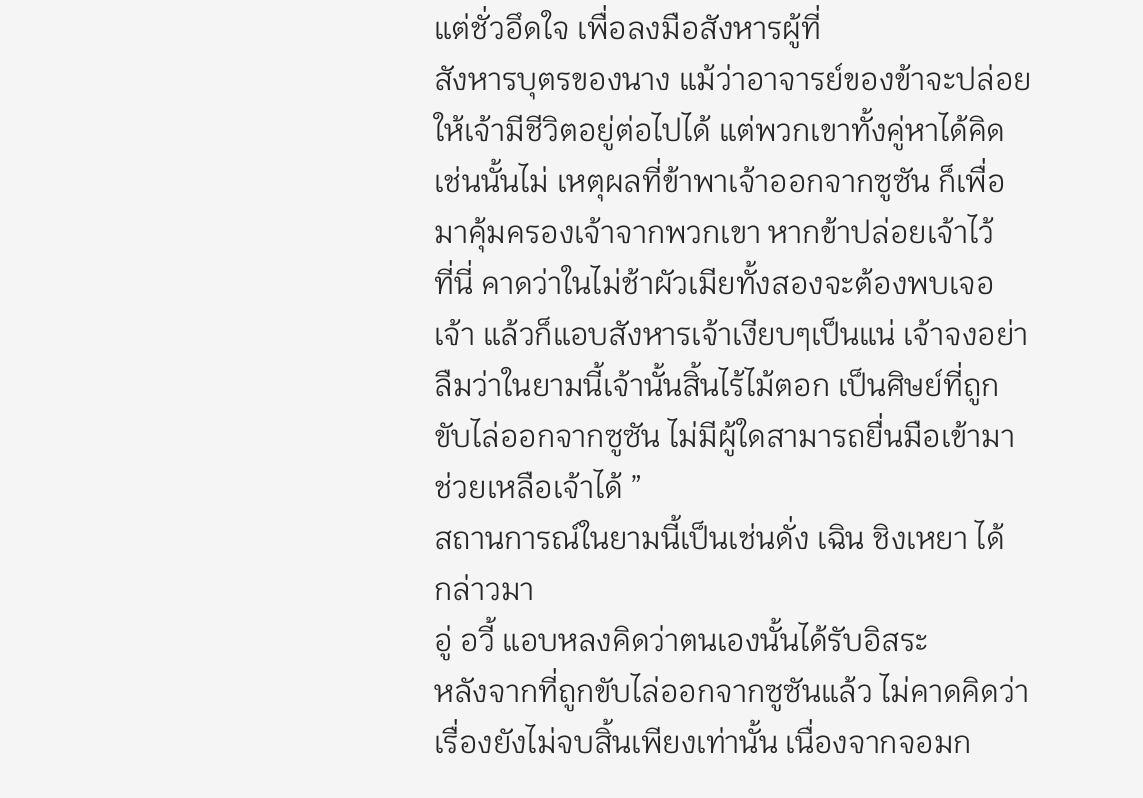แต่ชั่วอึดใจ เพื่อลงมือสังหารผู้ที่
สังหารบุตรของนาง แม้ว่าอาจารย์ของข้าจะปล่อย
ให้เจ้ามีชีวิตอยู่ต่อไปได้ แต่พวกเขาทั้งคู่หาได้คิด
เช่นนั้นไม่ เหตุผลที่ข้าพาเจ้าออกจากซูซัน ก็เพื่อ
มาคุ้มครองเจ้าจากพวกเขา หากข้าปล่อยเจ้าไว้
ที่นี่ คาดว่าในไม่ช้าผัวเมียทั้งสองจะต้องพบเจอ
เจ้า แล้วก็แอบสังหารเจ้าเงียบๆเป็นแน่ เจ้าจงอย่า
ลืมว่าในยามนี้เจ้านั้นสิ้นไร้ไม้ตอก เป็นศิษย์ที่ถูก
ขับไล่ออกจากซูซัน ไม่มีผู้ใดสามารถยื่นมือเข้ามา
ช่วยเหลือเจ้าได้ ”
สถานการณ์ในยามนี้เป็นเช่นดั่ง เฉิน ชิงเหยา ได้
กล่าวมา
อู่ อวี้ แอบหลงคิดว่าตนเองนั้นได้รับอิสระ
หลังจากที่ถูกขับไล่ออกจากซูซันแล้ว ไม่คาดคิดว่า
เรื่องยังไม่จบสิ้นเพียงเท่านั้น เนื่องจากจอมก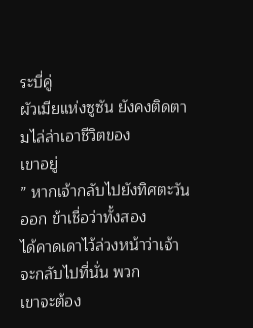ระบี่คู่
ผัวเมียแห่งซูซัน ยังคงติดตามไล่ล่าเอาชีวิตของ
เขาอยู่
” หากเจ้ากลับไปยังทิศตะวันออก ข้าเชื่อว่าทั้งสอง
ได้คาดเดาไว้ล่วงหน้าว่าเจ้าจะกลับไปที่นั่น พวก
เขาจะต้อง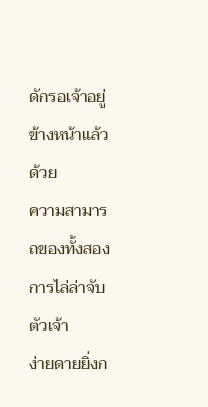ดักรอเจ้าอยู่ข้างหน้าแล้ว ด้วย
ความสามารถของทั้งสอง การไล่ล่าจับตัวเจ้า
ง่ายดายยิ่งก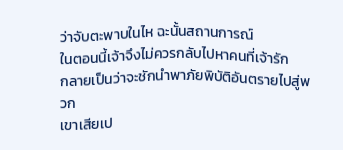ว่าจับตะพาบในไห ฉะนั้นสถานการณ์
ในตอนนี้เจ้าจึงไม่ควรกลับไปหาคนที่เจ้ารัก
กลายเป็นว่าจะชักนำพาภัยพิบัติอันตรายไปสู่พวก
เขาเสียเป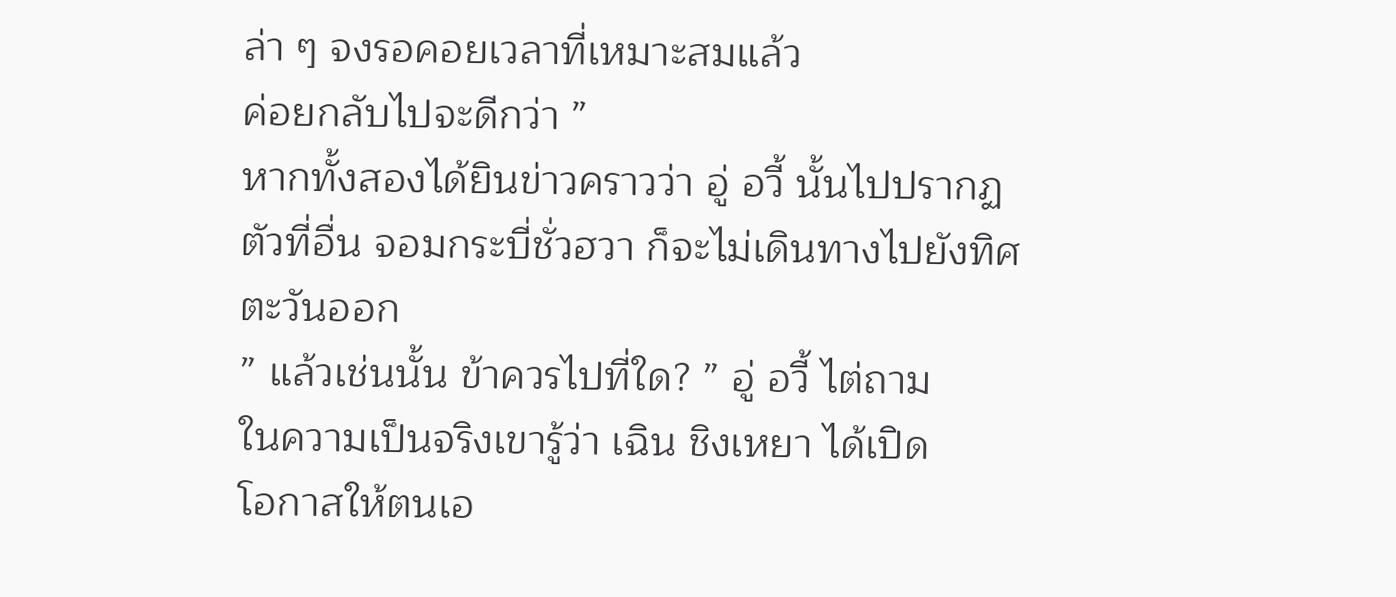ล่า ๆ จงรอคอยเวลาที่เหมาะสมแล้ว
ค่อยกลับไปจะดีกว่า ”
หากทั้งสองได้ยินข่าวคราวว่า อู่ อวี้ นั้นไปปรากฏ
ตัวที่อื่น จอมกระบี่ชั่วฮวา ก็จะไม่เดินทางไปยังทิศ
ตะวันออก
” แล้วเช่นนั้น ข้าควรไปที่ใด? ” อู่ อวี้ ไต่ถาม
ในความเป็นจริงเขารู้ว่า เฉิน ชิงเหยา ได้เปิด
โอกาสให้ตนเอ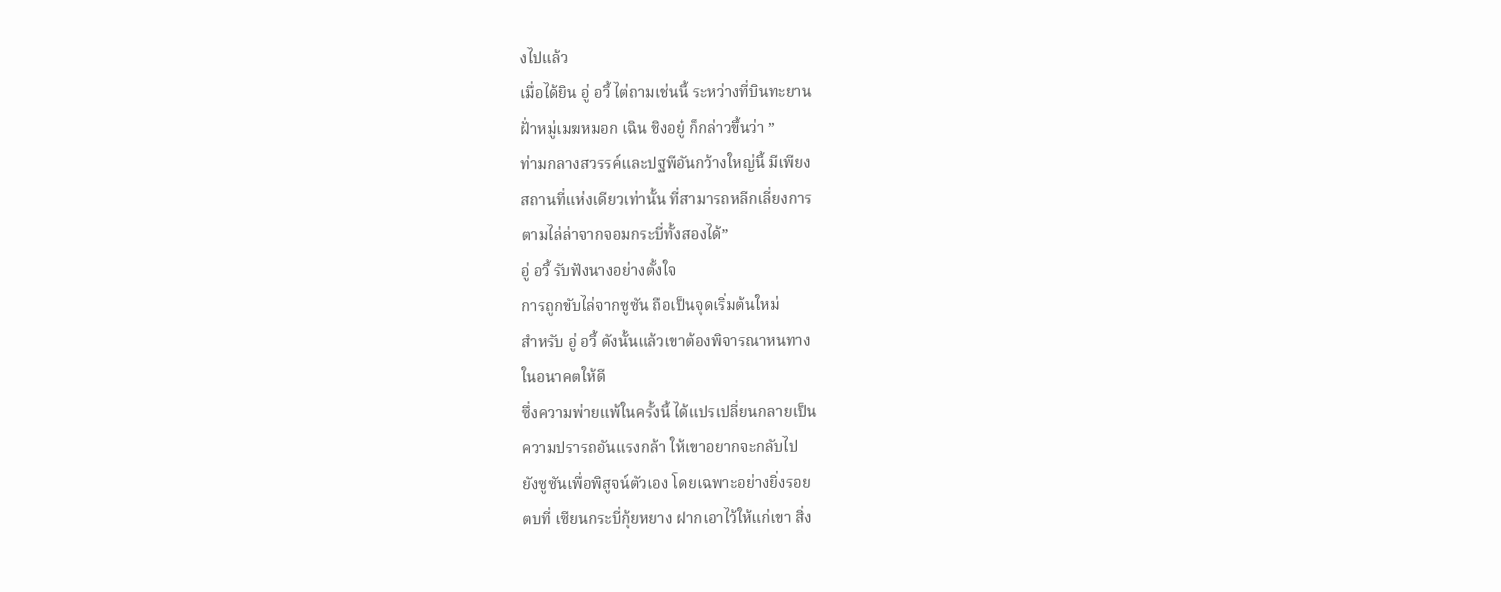งไปแล้ว
เมื่อได้ยิน อู่ อวี้ ไต่ถามเช่นนี้ ระหว่างที่บินทะยาน
ฝั่าหมู่เมฆหมอก เฉิน ชิงอยู๋ ก็กล่าวขึ้นว่า ”
ท่ามกลางสวรรค์และปฐพีอันกว้างใหญ่นี้ มีเพียง
สถานที่แห่งเดียวเท่านั้น ที่สามารถหลีกเลี่ยงการ
ตามไล่ล่าจากจอมกระบี่ทั้งสองได้”
อู่ อวี้ รับฟังนางอย่างตั้งใจ
การถูกขับไล่จากซูซัน ถือเป็นจุดเริ่มต้นใหม่
สำหรับ อู่ อวี้ ดังนั้นแล้วเขาต้องพิจารณาหนทาง
ในอนาคตให้ดี
ซึ่งความพ่ายแพ้ในครั้งนี้ ได้แปรเปลี่ยนกลายเป็น
ความปรารถอันแรงกล้า ให้เขาอยากจะกลับไป
ยังซูซันเพื่อพิสูจน์ตัวเอง โดยเฉพาะอย่างยิ่งรอย
ตบที่ เซียนกระบี่กุ้ยหยาง ฝากเอาไว้ให้แก่เขา สิ่ง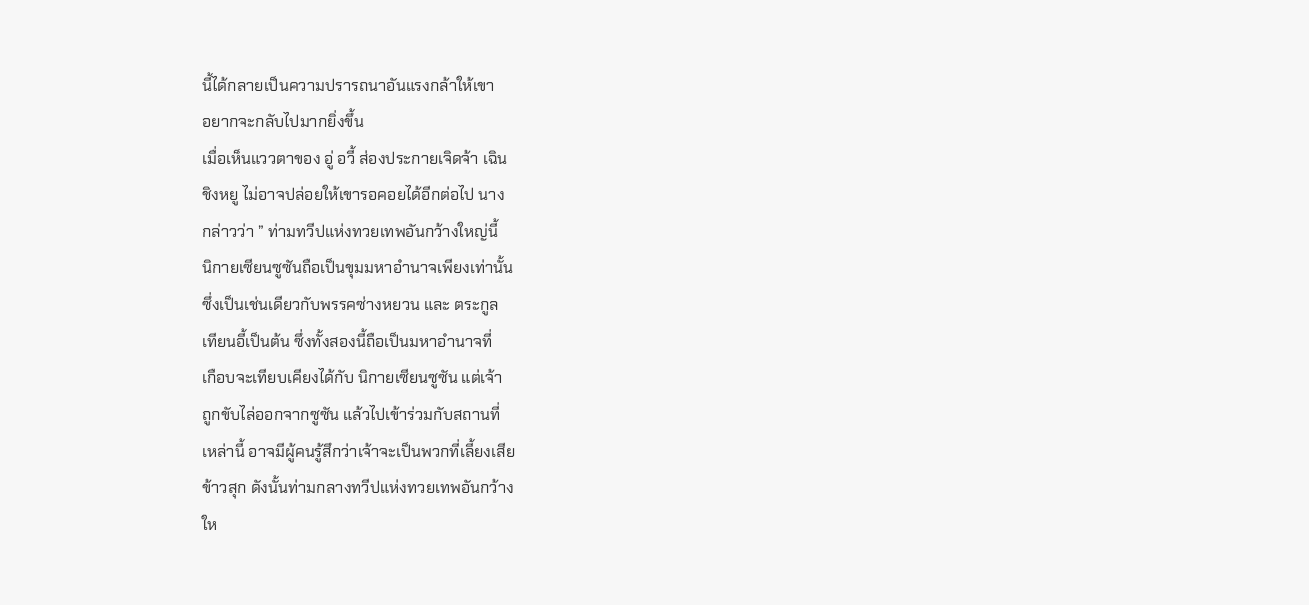นี้ได้กลายเป็นความปรารถนาอันแรงกล้าให้เขา
อยากจะกลับไปมากยิ่งขึ้น
เมื่อเห็นแววตาของ อู่ อวี้ ส่องประกายเจิดจ้า เฉิน
ชิงหยู ไม่อาจปล่อยให้เขารอคอยได้อีกต่อไป นาง
กล่าวว่า ” ท่ามทวีปแห่งทวยเทพอันกว้างใหญ่นี้
นิกายเซียนซูซันถือเป็นขุมมหาอำนาจเพียงเท่านั้น
ซึ่งเป็นเช่นเดียวกับพรรคซ่างหยวน และ ตระกูล
เทียนอี้เป็นต้น ซึ่งทั้งสองนี้ถือเป็นมหาอำนาจที่
เกือบจะเทียบเคียงได้กับ นิกายเซียนซูซัน แต่เจ้า
ถูกขับไล่ออกจากซูซัน แล้วไปเข้าร่วมกับสถานที่
เหล่านี้ อาจมีผู้คนรู้สึกว่าเจ้าจะเป็นพวกที่เลี้ยงเสีย
ข้าวสุก ดังนั้นท่ามกลางทวีปแห่งทวยเทพอันกว้าง
ให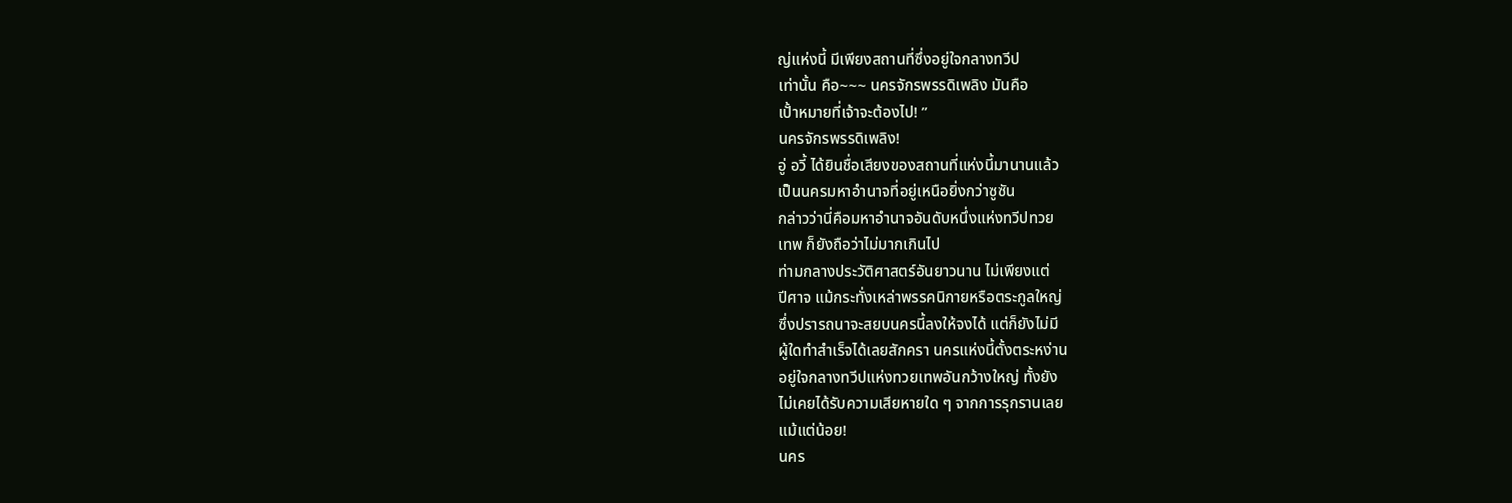ญ่แห่งนี้ มีเพียงสถานที่ซึ่งอยู่ใจกลางทวีป
เท่านั้น คือ~~~ นครจักรพรรดิเพลิง มันคือ
เปั้าหมายที่เจ้าจะต้องไป! ”
นครจักรพรรดิเพลิง!
อู่ อวี้ ได้ยินชื่อเสียงของสถานที่แห่งนี้มานานแล้ว
เป็นนครมหาอำนาจที่อยู่เหนือยิ่งกว่าซูซัน
กล่าวว่านี่คือมหาอำนาจอันดับหนึ่งแห่งทวีปทวย
เทพ ก็ยังถือว่าไม่มากเกินไป
ท่ามกลางประวัติศาสตร์อันยาวนาน ไม่เพียงแต่
ปีศาจ แม้กระทั่งเหล่าพรรคนิกายหรือตระกูลใหญ่
ซึ่งปรารถนาจะสยบนครนี้ลงให้จงได้ แต่ก็ยังไม่มี
ผู้ใดทำสำเร็จได้เลยสักครา นครแห่งนี้ตั้งตระหง่าน
อยู่ใจกลางทวีปแห่งทวยเทพอันกว้างใหญ่ ทั้งยัง
ไม่เคยได้รับความเสียหายใด ๆ จากการรุกรานเลย
แม้แต่น้อย!
นคร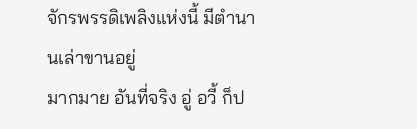จักรพรรดิเพลิงแห่งนี้ มีตำนานเล่าขานอยู่
มากมาย อันที่จริง อู่ อวี้ ก็ป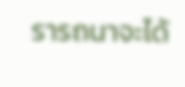รารถนาจะได้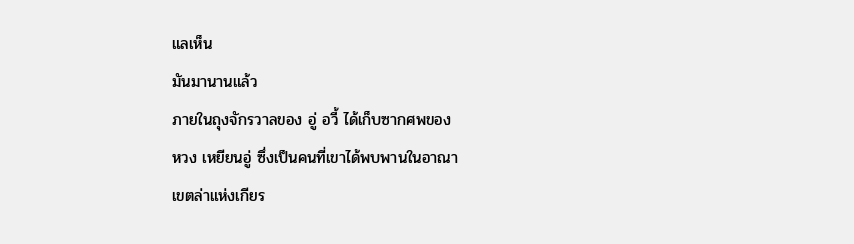แลเห็น
มันมานานแล้ว
ภายในถุงจักรวาลของ อู่ อวี้ ได้เก็บซากศพของ
หวง เหยียนอู่ ซึ่งเป็นคนที่เขาได้พบพานในอาณา
เขตล่าแห่งเกียร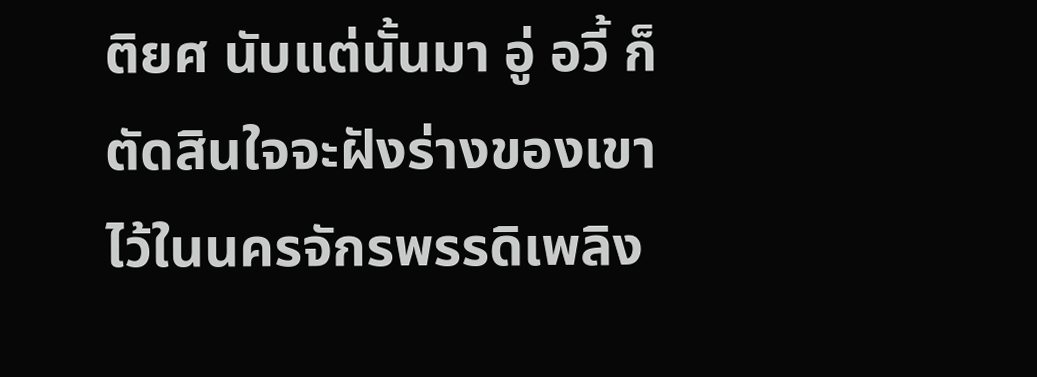ติยศ นับแต่นั้นมา อู่ อวี้ ก็
ตัดสินใจจะฝังร่างของเขาไว้ในนครจักรพรรดิเพลิง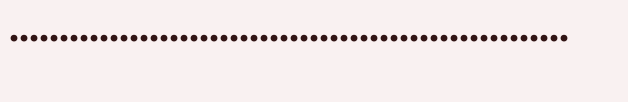………………………………………………..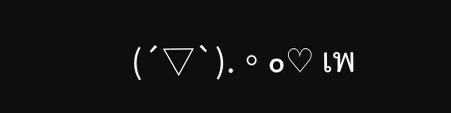(´▽`).。o♡ เพ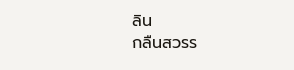ลิน
กลืนสวรร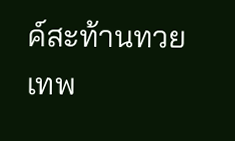ค์สะท้านทวยเทพ